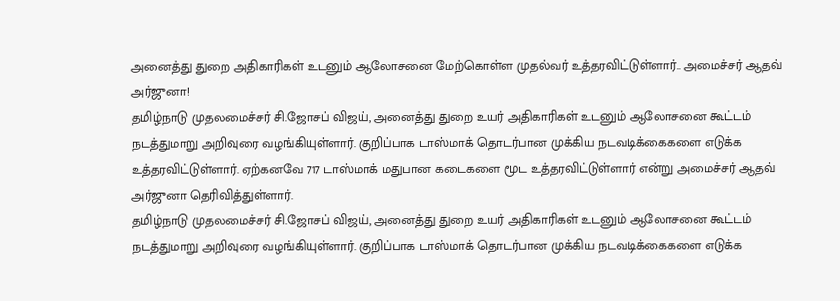அனைத்து துறை அதிகாரிகள் உடனும் ஆலோசனை மேற்கொள்ள முதல்வர் உத்தரவிட்டுள்ளார்.. அமைச்சர் ஆதவ் அர்ஜுனா!
தமிழ்நாடு முதலமைச்சர் சி.ஜோசப் விஜய், அனைத்து துறை உயர் அதிகாரிகள் உடனும் ஆலோசனை கூட்டம் நடத்துமாறு அறிவுரை வழங்கியுள்ளார். குறிப்பாக டாஸ்மாக் தொடர்பான முக்கிய நடவடிக்கைகளை எடுக்க உத்தரவிட்டுள்ளார். ஏற்கனவே 717 டாஸ்மாக் மதுபான கடைகளை மூட உத்தரவிட்டுள்ளார் என்று அமைச்சர் ஆதவ் அர்ஜுனா தெரிவித்துள்ளார்.
தமிழ்நாடு முதலமைச்சர் சி.ஜோசப் விஜய், அனைத்து துறை உயர் அதிகாரிகள் உடனும் ஆலோசனை கூட்டம் நடத்துமாறு அறிவுரை வழங்கியுள்ளார். குறிப்பாக டாஸ்மாக் தொடர்பான முக்கிய நடவடிக்கைகளை எடுக்க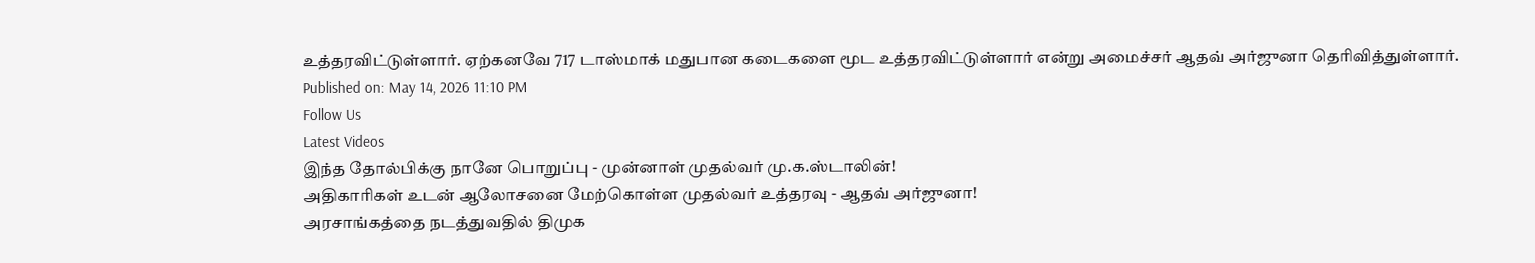உத்தரவிட்டுள்ளார். ஏற்கனவே 717 டாஸ்மாக் மதுபான கடைகளை மூட உத்தரவிட்டுள்ளார் என்று அமைச்சர் ஆதவ் அர்ஜுனா தெரிவித்துள்ளார்.
Published on: May 14, 2026 11:10 PM
Follow Us
Latest Videos
இந்த தோல்பிக்கு நானே பொறுப்பு - முன்னாள் முதல்வர் மு.க.ஸ்டாலின்!
அதிகாரிகள் உடன் ஆலோசனை மேற்கொள்ள முதல்வர் உத்தரவு - ஆதவ் அர்ஜுனா!
அரசாங்கத்தை நடத்துவதில் திமுக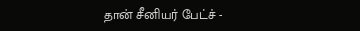தான் சீனியர் பேட்ச் -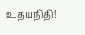உதயநிதி!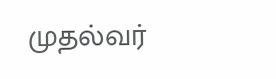முதல்வர்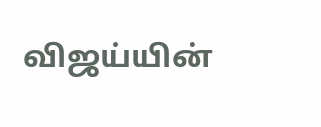விஜய்யின்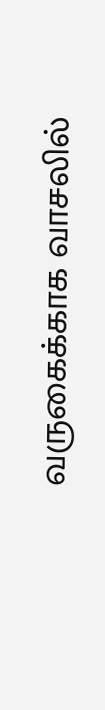வருகைக்காக வாசலில்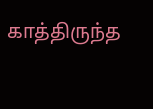காத்திருந்த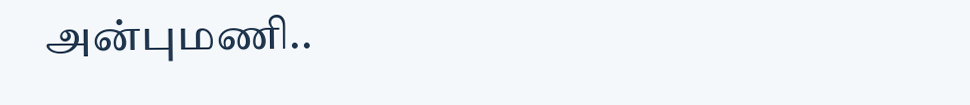அன்புமணி..